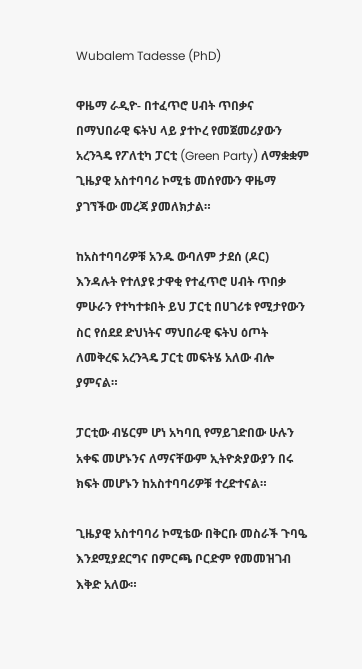Wubalem Tadesse (PhD)

ዋዜማ ራዲዮ- በተፈጥሮ ሀብት ጥበቃና በማህበራዊ ፍትህ ላይ ያተኮረ የመጀመሪያውን አረንጓዴ የፖለቲካ ፓርቲ (Green Party) ለማቋቋም ጊዜያዊ አስተባባሪ ኮሚቴ መሰየሙን ዋዜማ ያገኘችው መረጃ ያመለክታል።

ከአስተባባሪዎቹ አንዱ ውባለም ታደሰ (ዶር) እንዳሉት የተለያዩ ታዋቂ የተፈጥሮ ሀብት ጥበቃ ምሁራን የተካተቱበት ይህ ፓርቲ በሀገሪቱ የሚታየውን ስር የሰደደ ድህነትና ማህበራዊ ፍትህ ዕጦት ለመቅረፍ አረንጓዴ ፓርቲ መፍትሄ አለው ብሎ ያምናል።

ፓርቲው ብሄርም ሆነ አካባቢ የማይገድበው ሁሉን አቀፍ መሆኑንና ለማናቸውም ኢትዮጵያውያን በሩ ክፍት መሆኑን ከአስተባባሪዎቹ ተረድተናል።

ጊዜያዊ አስተባባሪ ኮሚቴው በቅርቡ መስራች ጉባዔ እንደሚያደርግና በምርጫ ቦርድም የመመዝገብ እቅድ አለው።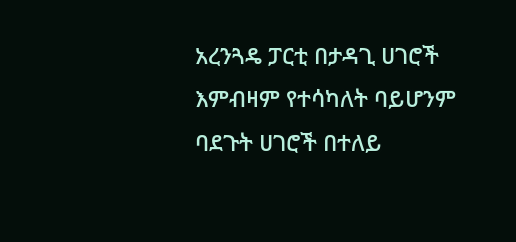አረንጓዴ ፓርቲ በታዳጊ ሀገሮች እምብዛም የተሳካለት ባይሆንም ባደጉት ሀገሮች በተለይ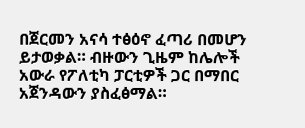በጀርመን አናሳ ተፅዕኖ ፈጣሪ በመሆን ይታወቃል። ብዙውን ጊዜም ከሌሎች አውራ የፖለቲካ ፓርቲዎች ጋር በማበር አጀንዳውን ያስፈፅማል።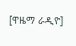[ዋዜማ ራዲዮ]